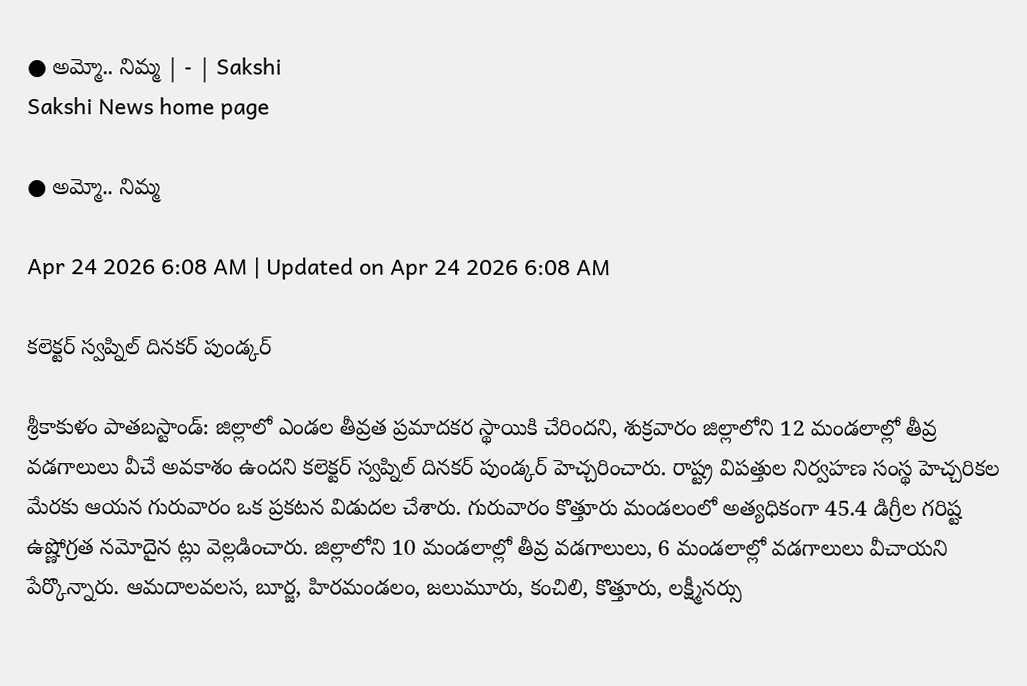● అమ్మో.. నిమ్మ | - | Sakshi
Sakshi News home page

● అమ్మో.. నిమ్మ

Apr 24 2026 6:08 AM | Updated on Apr 24 2026 6:08 AM

కలెక్టర్‌ స్వప్నిల్‌ దినకర్‌ పుండ్కర్‌

శ్రీకాకుళం పాతబస్టాండ్‌: జిల్లాలో ఎండల తీవ్రత ప్రమాదకర స్థాయికి చేరిందని, శుక్రవారం జిల్లాలోని 12 మండలాల్లో తీవ్ర వడగాలులు వీచే అవకాశం ఉందని కలెక్టర్‌ స్వప్నిల్‌ దినకర్‌ పుండ్కర్‌ హెచ్చరించారు. రాష్ట్ర విపత్తుల నిర్వహణ సంస్థ హెచ్చరికల మేరకు ఆయన గురువారం ఒక ప్రకటన విడుదల చేశారు. గురువారం కొత్తూరు మండలంలో అత్యధికంగా 45.4 డిగ్రీల గరిష్ట ఉష్ణోగ్రత నమోదైన ట్లు వెల్లడించారు. జిల్లాలోని 10 మండలాల్లో తీవ్ర వడగాలులు, 6 మండలాల్లో వడగాలులు వీచాయని పేర్కొన్నారు. ఆమదాలవలస, బూర్జ, హిరమండలం, జలుమూరు, కంచిలి, కొత్తూరు, లక్ష్మీనర్సు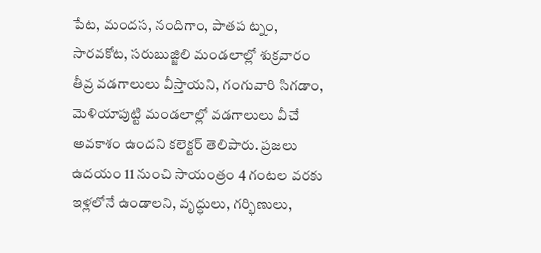పేట, మందస, నందిగాం, పాతప ట్నం, సారవకోట, సరుబుజ్జిలి మండలాల్లో శుక్రవారం తీవ్ర వడగాలులు వీస్తాయని, గంగువారి సిగడాం, మెళియాపుట్టి మండలాల్లో వడగాలులు వీచే అవకాశం ఉందని కలెక్టర్‌ తెలిపారు. ప్రజలు ఉదయం 11 నుంచి సాయంత్రం 4 గంటల వరకు ఇళ్లలోనే ఉండాలని, వృద్ధులు, గర్భిణులు,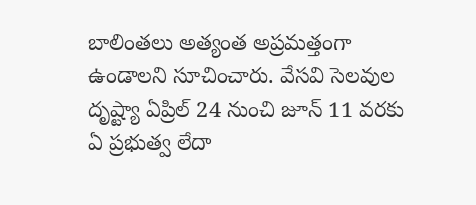బాలింతలు అత్యంత అప్రమత్తంగా ఉండాలని సూచించారు. వేసవి సెలవుల దృష్ట్యా ఏప్రిల్‌ 24 నుంచి జూన్‌ 11 వరకు ఏ ప్రభుత్వ లేదా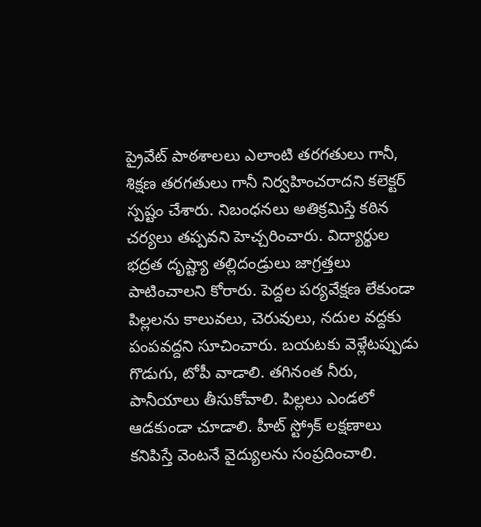ప్రైవేట్‌ పాఠశాలలు ఎలాంటి తరగతులు గానీ, శిక్షణ తరగతులు గానీ నిర్వహించరాదని కలెక్టర్‌ స్పష్టం చేశారు. నిబంధనలు అతిక్రమిస్తే కఠిన చర్యలు తప్పవని హెచ్చరించారు. విద్యార్థుల భద్రత దృష్ట్యా తల్లిదండ్రులు జాగ్రత్తలు పాటించాలని కోరారు. పెద్దల పర్యవేక్షణ లేకుండా పిల్లలను కాలువలు, చెరువులు, నదుల వద్దకు పంపవద్దని సూచించారు. బయటకు వెళ్లేటప్పుడు గొడుగు, టోపీ వాడాలి. తగినంత నీరు, పానీయాలు తీసుకోవాలి. పిల్లలు ఎండలో ఆడకుండా చూడాలి. హీట్‌ స్ట్రోక్‌ లక్షణాలు కనిపిస్తే వెంటనే వైద్యులను సంప్రదించాలి.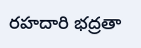రహదారి భద్రతా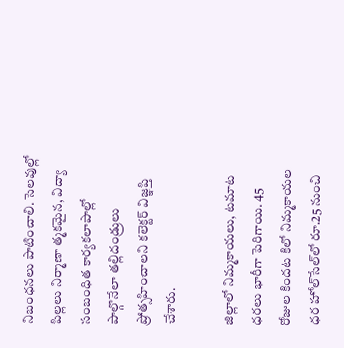నిబంధనలు పాటించాలి. సెలవుల్లో పిల్లలు నిర్మాణా త్మకమైన, విద్యా సంబంధిత కార్యకలాపాల్లో పాల్గొనేలా తల్లిదండ్రులు ప్రోత్సహించాలని కలెక్టర్‌ విజ్ఞప్తి చేశారు.

జిల్లాలో నిమ్మకాయలు, టమాట ధరలు భారీగా పెరిగాయి. 45 రోజుల కిందట కిలో నిమ్మకాయల ధర హోల్‌సేల్‌లో రూ.25 నుంచి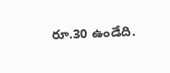రూ.30 ఉండేది.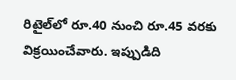రిటైల్‌లో రూ.40 నుంచి రూ.45 వరకు విక్రయించేవారు. ఇప్పుడిది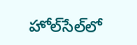హోల్‌సేల్‌లో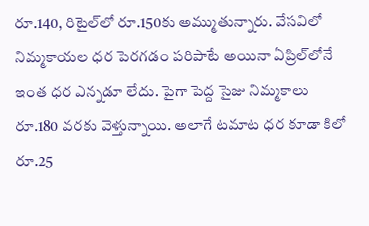రూ.140, రిటైల్‌లో రూ.150కు అమ్ముతున్నారు. వేసవిలో నిమ్మకాయల ధర పెరగడం పరిపాటే అయినా ఏప్రిల్‌లోనే ఇంత ధర ఎన్నడూ లేదు. పైగా పెద్ద సైజు నిమ్మకాలు రూ.180 వరకు వెళ్తున్నాయి. అలాగే టమాట ధర కూడా కిలో రూ.25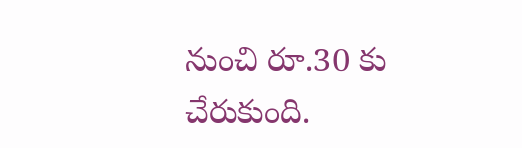నుంచి రూ.30 కు చేరుకుంది.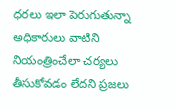ధరలు ఇలా పెరుగుతున్నా అధికారులు వాటిని నియంత్రించేలా చర్యలు తీసుకోవడం లేదని ప్రజలు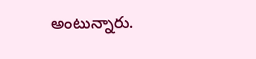అంటున్నారు.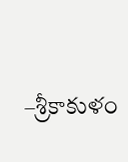–శ్రీకాకుళం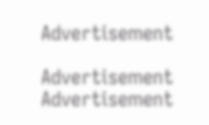Advertisement

Advertisement
Advertisement